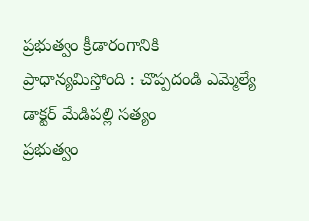ప్రభుత్వం క్రీడారంగానికి ప్రాధాన్యమిస్తోంది : చొప్పదండి ఎమ్మెల్యే డాక్టర్ మేడిపల్లి సత్యం
ప్రభుత్వం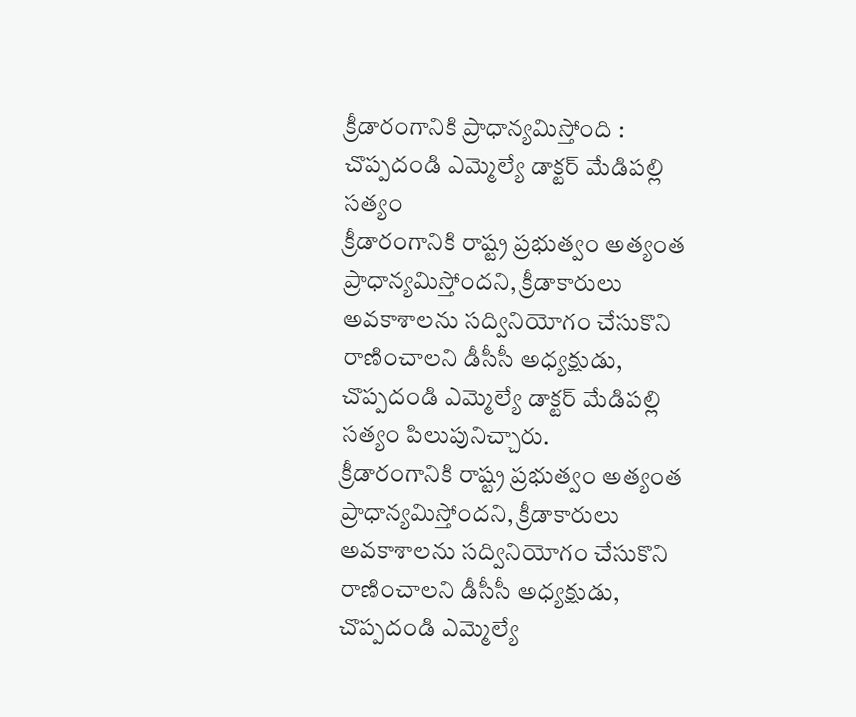క్రీడారంగానికి ప్రాధాన్యమిస్తోంది : చొప్పదండి ఎమ్మెల్యే డాక్టర్ మేడిపల్లి సత్యం
క్రీడారంగానికి రాష్ట్ర ప్రభుత్వం అత్యంత ప్రాధాన్యమిస్తోందని, క్రీడాకారులు అవకాశాలను సద్వినియోగం చేసుకొని రాణించాలని డీసీసీ అధ్యక్షుడు, చొప్పదండి ఎమ్మెల్యే డాక్టర్ మేడిపల్లి సత్యం పిలుపునిచ్చారు.
క్రీడారంగానికి రాష్ట్ర ప్రభుత్వం అత్యంత ప్రాధాన్యమిస్తోందని, క్రీడాకారులు అవకాశాలను సద్వినియోగం చేసుకొని రాణించాలని డీసీసీ అధ్యక్షుడు, చొప్పదండి ఎమ్మెల్యే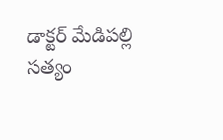డాక్టర్ మేడిపల్లి సత్యం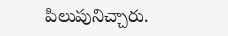పిలుపునిచ్చారు.